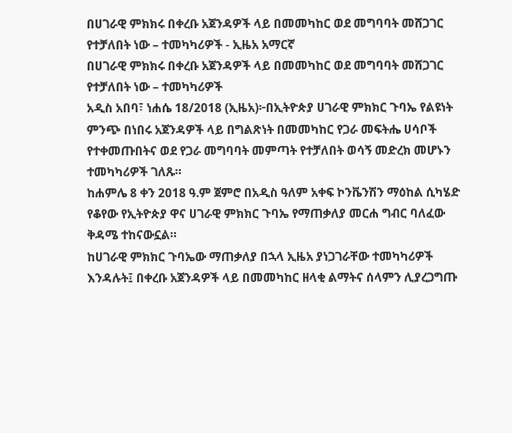በሀገራዊ ምክክሩ በቀረቡ አጀንዳዎች ላይ በመመካከር ወደ መግባባት መሸጋገር የተቻለበት ነው – ተመካካሪዎች - ኢዜአ አማርኛ
በሀገራዊ ምክክሩ በቀረቡ አጀንዳዎች ላይ በመመካከር ወደ መግባባት መሸጋገር የተቻለበት ነው – ተመካካሪዎች
አዲስ አበባ፣ ነሐሴ 18/2018 (ኢዜአ)፦በኢትዮጵያ ሀገራዊ ምክክር ጉባኤ የልዩነት ምንጭ በነበሩ አጀንዳዎች ላይ በግልጽነት በመመካከር የጋራ መፍትሔ ሀሳቦች የተቀመጡበትና ወደ የጋራ መግባባት መምጣት የተቻለበት ወሳኝ መድረክ መሆኑን ተመካካሪዎች ገለጹ።
ከሐምሌ 8 ቀን 2018 ዓ.ም ጀምሮ በአዲስ ዓለም አቀፍ ኮንቬንሽን ማዕከል ሲካሄድ የቆየው የኢትዮጵያ ዋና ሀገራዊ ምክክር ጉባኤ የማጠቃለያ መርሐ ግብር ባለፈው ቅዳሜ ተከናውኗል።
ከሀገራዊ ምክክር ጉባኤው ማጠቃለያ በኋላ ኢዜአ ያነጋገራቸው ተመካካሪዎች እንዳሉት፤ በቀረቡ አጀንዳዎች ላይ በመመካከር ዘላቂ ልማትና ሰላምን ሊያረጋግጡ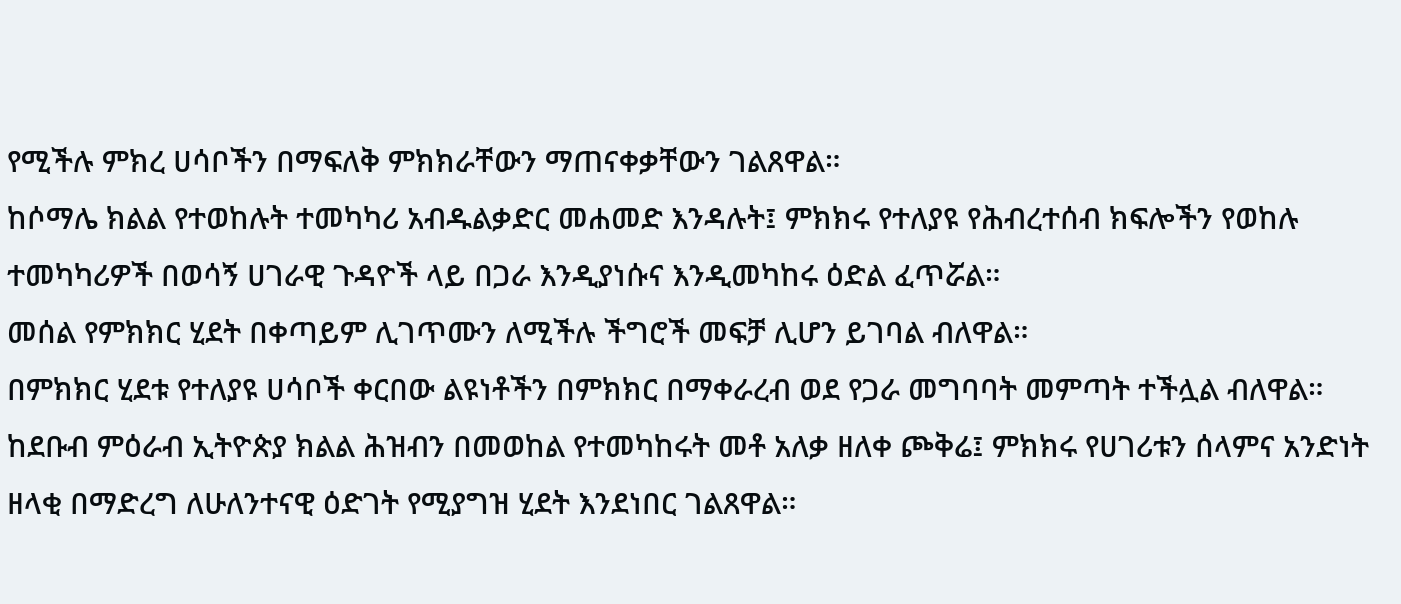የሚችሉ ምክረ ሀሳቦችን በማፍለቅ ምክክራቸውን ማጠናቀቃቸውን ገልጸዋል።
ከሶማሌ ክልል የተወከሉት ተመካካሪ አብዱልቃድር መሐመድ እንዳሉት፤ ምክክሩ የተለያዩ የሕብረተሰብ ክፍሎችን የወከሉ ተመካካሪዎች በወሳኝ ሀገራዊ ጉዳዮች ላይ በጋራ እንዲያነሱና እንዲመካከሩ ዕድል ፈጥሯል።
መሰል የምክክር ሂደት በቀጣይም ሊገጥሙን ለሚችሉ ችግሮች መፍቻ ሊሆን ይገባል ብለዋል።
በምክክር ሂደቱ የተለያዩ ሀሳቦች ቀርበው ልዩነቶችን በምክክር በማቀራረብ ወደ የጋራ መግባባት መምጣት ተችሏል ብለዋል።
ከደቡብ ምዕራብ ኢትዮጵያ ክልል ሕዝብን በመወከል የተመካከሩት መቶ አለቃ ዘለቀ ጮቅሬ፤ ምክክሩ የሀገሪቱን ሰላምና አንድነት ዘላቂ በማድረግ ለሁለንተናዊ ዕድገት የሚያግዝ ሂደት እንደነበር ገልጸዋል።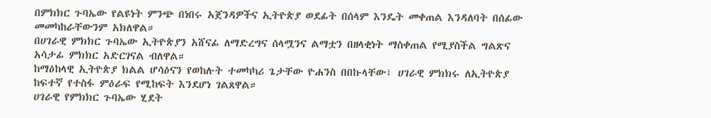በምክክር ጉባኤው የልዩነት ምንጭ በነበሩ አጀንዳዎችና ኢትዮጵያ ወደፊት በሰላም እንዴት መቀጠል እንዳለባት በሰፊው መመካከራቸውንም አክለዋል።
በሀገራዊ ምክክር ጉባኤው ኢትዮጵያን አሸናፊ ለማድረግና ሰላሟንና ልማቷን በዘላቂነት ማስቀጠል የሚያስችል ግልጽና አሳታፊ ምክክር አድርገናል ብለዋል።
ከማዕከላዊ ኢትዮጵያ ክልል ሆሳዕናን የወከሉት ተመካካሪ ጌታቸው ዮሐንስ በበኩላቸው፣ ሀገራዊ ምክክሩ ለኢትዮጵያ ከፍተኛ የተስፋ ምዕራፍ የሚከፍት እንደሆነ ገልጸዋል።
ሀገራዊ የምክክር ጉባኤው ሂደት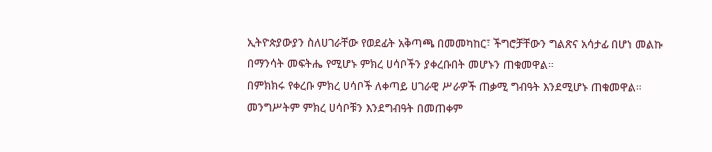ኢትዮጵያውያን ስለሀገራቸው የወደፊት አቅጣጫ በመመካከር፣ ችግሮቻቸውን ግልጽና አሳታፊ በሆነ መልኩ በማንሳት መፍትሔ የሚሆኑ ምክረ ሀሳቦችን ያቀረቡበት መሆኑን ጠቁመዋል።
በምክክሩ የቀረቡ ምክረ ሀሳቦች ለቀጣይ ሀገራዊ ሥራዎች ጠቃሚ ግብዓት እንደሚሆኑ ጠቁመዋል።
መንግሥትም ምክረ ሀሳቦቹን እንደግብዓት በመጠቀም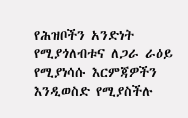የሕዝቦችን አንድነት የሚያጎለብቱና ለጋራ ራዕይ የሚያነሳሱ እርምጃዎችን እንዲወስድ የሚያስችሉ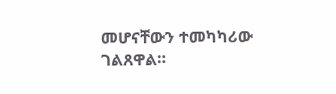መሆናቸውን ተመካካሪው ገልጸዋል።